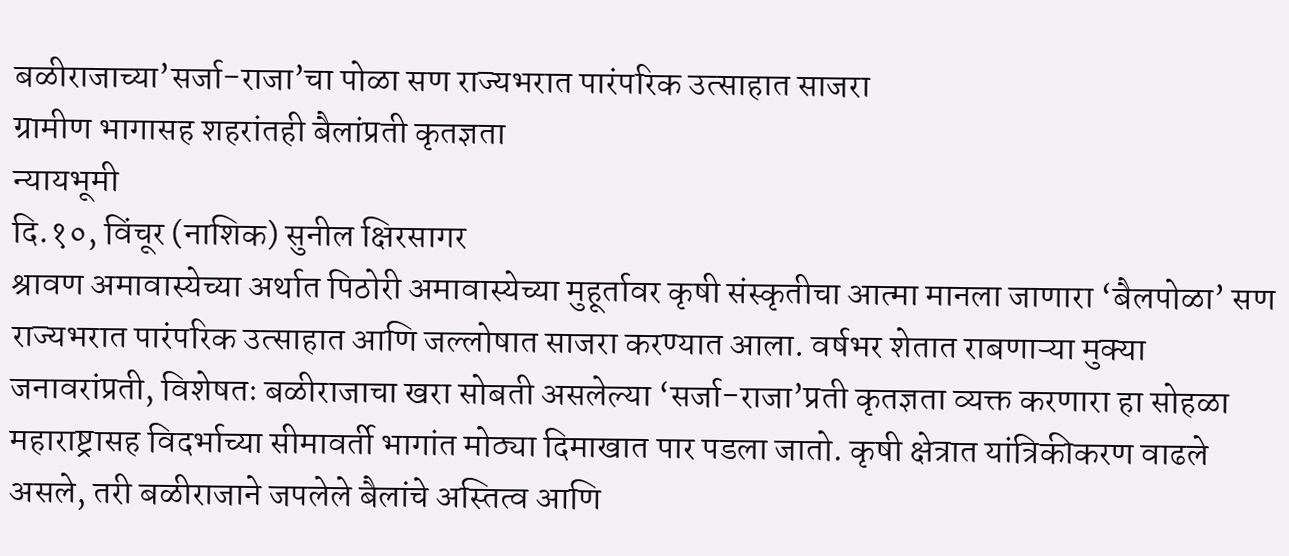बळीराजाच्या’सर्जा-राजा’चा पोळा सण राज्यभरात पारंपरिक उत्साहात साजरा
ग्रामीण भागासह शहरांतही बैलांप्रती कृतज्ञता
न्यायभूमी
दि.१०, विंचूर (नाशिक) सुनील क्षिरसागर
श्रावण अमावास्येच्या अर्थात पिठोरी अमावास्येच्या मुहूर्तावर कृषी संस्कृतीचा आत्मा मानला जाणारा ‘बैलपोळा’ सण राज्यभरात पारंपरिक उत्साहात आणि जल्लोषात साजरा करण्यात आला. वर्षभर शेतात राबणाऱ्या मुक्या जनावरांप्रती, विशेषतः बळीराजाचा खरा सोबती असलेल्या ‘सर्जा-राजा’प्रती कृतज्ञता व्यक्त करणारा हा सोहळा महाराष्ट्रासह विदर्भाच्या सीमावर्ती भागांत मोठ्या दिमाखात पार पडला जातो. कृषी क्षेत्रात यांत्रिकीकरण वाढले असले, तरी बळीराजाने जपलेले बैलांचे अस्तित्व आणि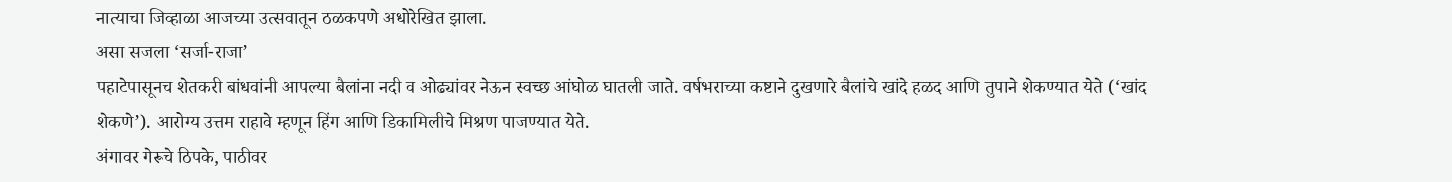नात्याचा जिव्हाळा आजच्या उत्सवातून ठळकपणे अधोरेखित झाला.
असा सजला ‘सर्जा-राजा’
पहाटेपासूनच शेतकरी बांधवांनी आपल्या बैलांना नदी व ओढ्यांवर नेऊन स्वच्छ आंघोळ घातली जाते. वर्षभराच्या कष्टाने दुखणारे बैलांचे खांदे हळद आणि तुपाने शेकण्यात येते (‘खांद शेकणे’). आरोग्य उत्तम राहावे म्हणून हिंग आणि डिकामिलीचे मिश्रण पाजण्यात येते.
अंगावर गेरूचे ठिपके, पाठीवर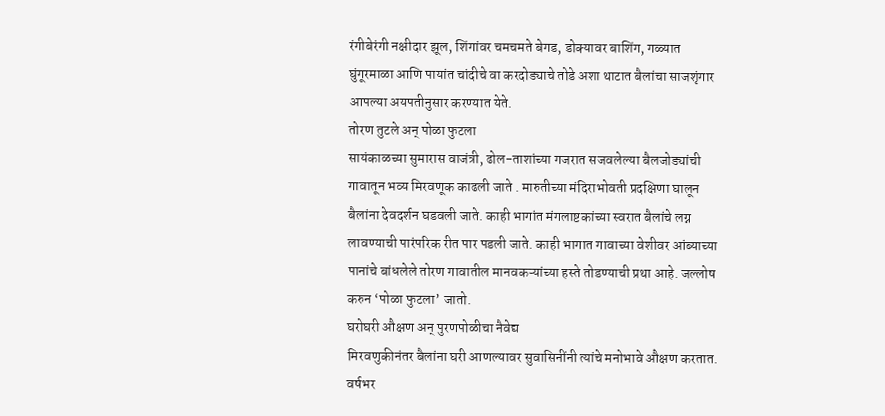रंगीबेरंगी नक्षीदार झूल, शिंगांवर चमचमते बेगड, डोक्यावर बाशिंग, गळ्यात घुंगूरमाळा आणि पायांत चांदीचे वा करदोड्याचे तोडे अशा थाटात बैलांचा साजशृंगार आपल्या अयपतीनुसार करण्यात येते.
तोरण तुटले अन् पोळा फुटला
सायंकाळच्या सुमारास वाजंत्री, ढोल-ताशांच्या गजरात सजवलेल्या बैलजोड्यांची गावातून भव्य मिरवणूक काढली जाते . मारुतीच्या मंदिराभोवती प्रदक्षिणा घालून बैलांना देवदर्शन घडवली जाते. काही भागांत मंगलाष्टकांच्या स्वरात बैलांचे लग्न लावण्याची पारंपरिक रीत पार पडली जाते. काही भागात गावाच्या वेशीवर आंब्याच्या पानांचे बांधलेले तोरण गावातील मानवकऱ्यांच्या हस्ते तोडण्याची प्रथा आहे. जल्लोष करुन ‘पोळा फुटला’ जातो.
घरोघरी औक्षण अन् पुरणपोळीचा नैवेद्य
मिरवणुकीनंतर बैलांना घरी आणल्यावर सुवासिनींनी त्यांचे मनोभावे औक्षण करतात. वर्षभर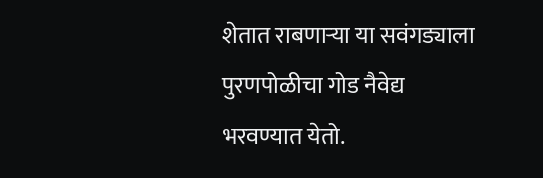शेतात राबणाऱ्या या सवंगड्याला पुरणपोळीचा गोड नैवेद्य भरवण्यात येतो.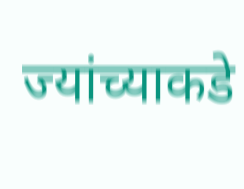ज्यांच्याकडे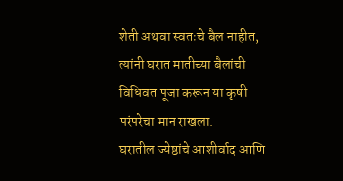शेती अथवा स्वतःचे बैल नाहीत, त्यांनी घरात मातीच्या बैलांची विधिवत पूजा करून या कृषी परंपरेचा मान राखला.
घरातील ज्येष्ठांचे आशीर्वाद आणि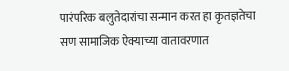पारंपरिक बलुतेदारांचा सन्मान करत हा कृतज्ञतेचा सण सामाजिक ऐक्याच्या वातावरणात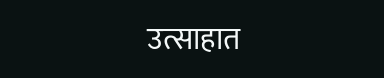उत्साहात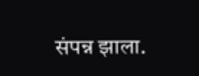संपन्न झाला.